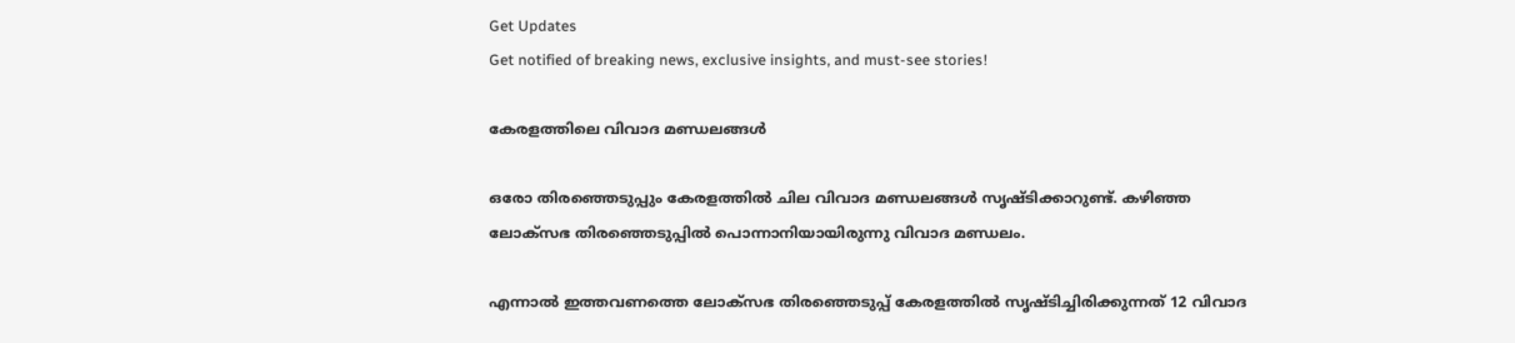Get Updates
Get notified of breaking news, exclusive insights, and must-see stories!

കേരളത്തിലെ വിവാദ മണ്ഡലങ്ങള്‍

ഒരോ തിരഞ്ഞെടുപ്പും കേരളത്തില്‍ ചില വിവാദ മണ്ഡലങ്ങള്‍ സൃഷ്ടിക്കാറുണ്ട്. കഴിഞ്ഞ ലോക്‌സഭ തിരഞ്ഞെടുപ്പില്‍ പൊന്നാനിയായിരുന്നു വിവാദ മണ്ഡലം.

എന്നാല്‍ ഇത്തവണത്തെ ലോക്‌സഭ തിരഞ്ഞെടുപ്പ് കേരളത്തില്‍ സൃഷ്ടിച്ചിരിക്കുന്നത് 12 വിവാദ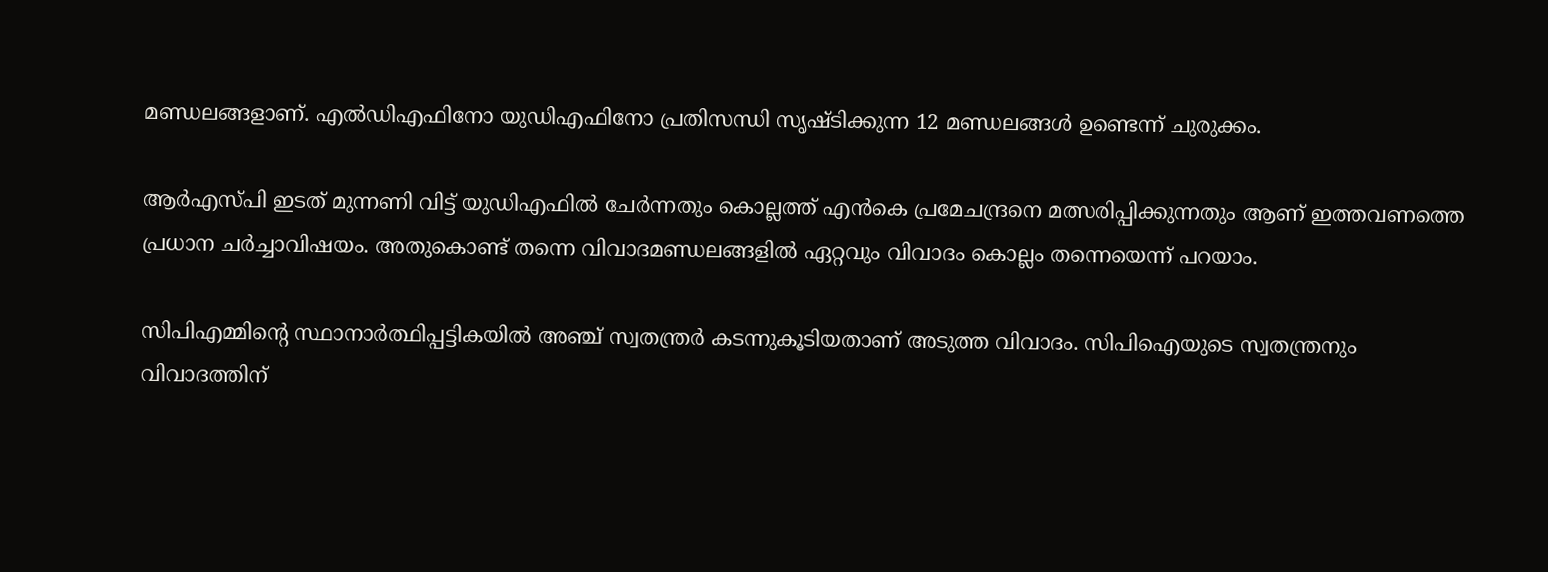മണ്ഡലങ്ങളാണ്. എല്‍ഡിഎഫിനോ യുഡിഎഫിനോ പ്രതിസന്ധി സൃഷ്ടിക്കുന്ന 12 മണ്ഡലങ്ങള്‍ ഉണ്ടെന്ന് ചുരുക്കം.

ആര്‍എസ്പി ഇടത് മുന്നണി വിട്ട് യുഡിഎഫില്‍ ചേര്‍ന്നതും കൊല്ലത്ത് എന്‍കെ പ്രമേചന്ദ്രനെ മത്സരിപ്പിക്കുന്നതും ആണ് ഇത്തവണത്തെ പ്രധാന ചര്‍ച്ചാവിഷയം. അതുകൊണ്ട് തന്നെ വിവാദമണ്ഡലങ്ങളില്‍ ഏറ്റവും വിവാദം കൊല്ലം തന്നെയെന്ന് പറയാം.

സിപിഎമ്മിന്റെ സ്ഥാനാര്‍ത്ഥിപ്പട്ടികയില്‍ അഞ്ച് സ്വതന്ത്രര്‍ കടന്നുകൂടിയതാണ് അടുത്ത വിവാദം. സിപിഐയുടെ സ്വതന്ത്രനും വിവാദത്തിന്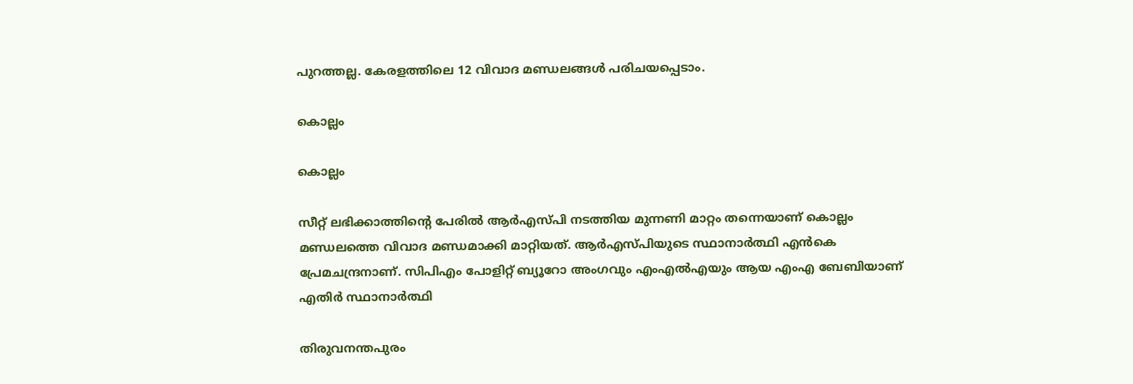പുറത്തല്ല. കേരളത്തിലെ 12 വിവാദ മണ്ഡലങ്ങള്‍ പരിചയപ്പെടാം.

കൊല്ലം

കൊല്ലം

സീറ്റ് ലഭിക്കാത്തിന്റെ പേരില്‍ ആര്‍എസ്പി നടത്തിയ മുന്നണി മാറ്റം തന്നെയാണ് കൊല്ലം മണ്ഡലത്തെ വിവാദ മണ്ഡമാക്കി മാറ്റിയത്. ആര്‍എസ്പിയുടെ സ്ഥാനാര്‍ത്ഥി എന്‍കെ പ്രേമചന്ദ്രനാണ്. സിപിഎം പോളിറ്റ് ബ്യൂറോ അംഗവും എംഎല്‍എയും ആയ എംഎ ബേബിയാണ് എതിര്‍ സ്ഥാനാര്‍ത്ഥി

തിരുവനന്തപുരം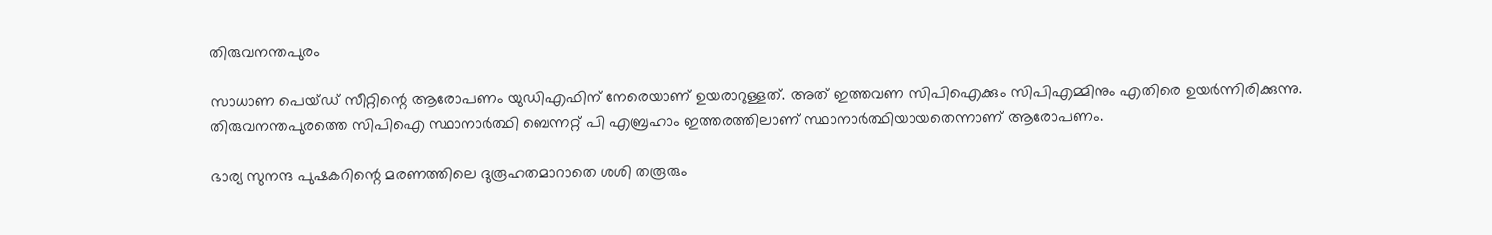തിരുവനന്തപുരം

സാധാണ പെയ്ഡ് സീറ്റിന്റെ ആരോപണം യുഡിഎഫിന് നേരെയാണ് ഉയരാറുള്ളത്. അത് ഇത്തവണ സിപിഐക്കും സിപിഎമ്മിനും എതിരെ ഉയര്‍ന്നിരിക്കുന്നു. തിരുവനന്തപുരത്തെ സിപിഐ സ്ഥാനാര്‍ത്ഥി ബെന്നറ്റ് പി എബ്രഹാം ഇത്തരത്തിലാണ് സ്ഥാനാര്‍ത്ഥിയായതെന്നാണ് ആരോപണം.

ഭാര്യ സുനന്ദ പുഷകറിന്റെ മരണത്തിലെ ദുരൂഹതമാറാതെ ശശി തരൂരും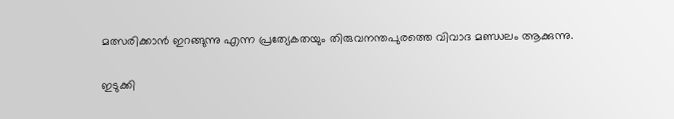മത്സരിക്കാന്‍ ഇറങ്ങുന്നു എന്ന പ്രത്യേകതയും തിരുവനന്തപുരത്തെ വിവാദ മണ്ഡലം ആക്കുന്നു.

ഇടുക്കി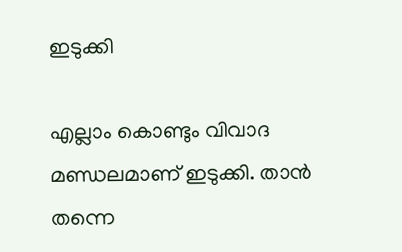ഇടുക്കി

എല്ലാം കൊണ്ടും വിവാദ മണ്ഡലമാണ് ഇടുക്കി. താന്‍ തന്നെ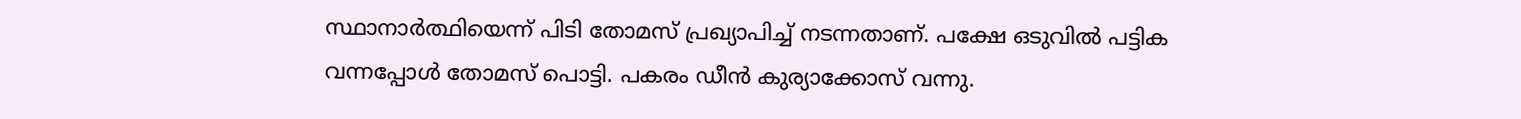സ്ഥാനാര്‍ത്ഥിയെന്ന് പിടി തോമസ് പ്രഖ്യാപിച്ച് നടന്നതാണ്. പക്ഷേ ഒടുവില്‍ പട്ടിക വന്നപ്പോള്‍ തോമസ് പൊട്ടി. പകരം ഡീന്‍ കുര്യാക്കോസ് വന്നു.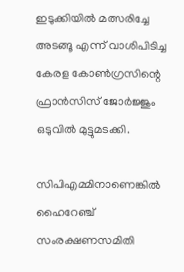ഇടുക്കിയില്‍ മത്സരിച്ചേ അടങ്ങൂ എന്ന് വാശിപിടിച്ച കേരള കോണ്‍ഗ്രസിന്റെ ഫ്രാന്‍സിസ് ജോര്‍ജ്ജും ഒടുവില്‍ മുട്ടുമടക്കി.

സിപിഎമ്മിനാണെങ്കില്‍ ഹൈറേഞ്ച് സംരക്ഷണസമിതി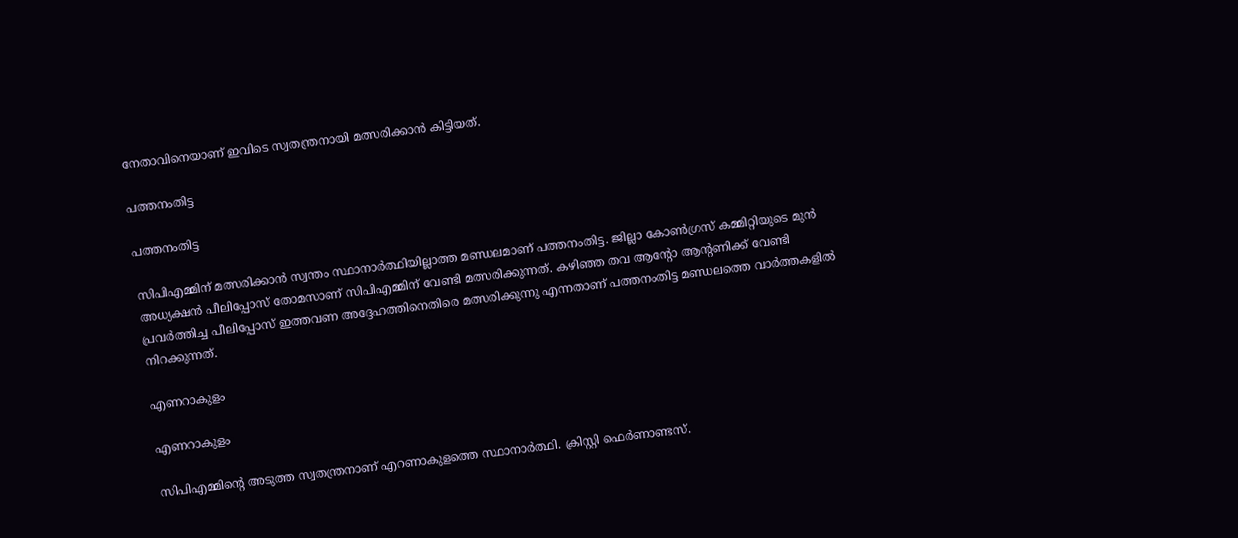നേതാവിനെയാണ് ഇവിടെ സ്വതന്ത്രനായി മത്സരിക്കാന്‍ കിട്ടിയത്.

പത്തനംതിട്ട

പത്തനംതിട്ട

സിപിഎമ്മിന് മത്സരിക്കാന്‍ സ്വന്തം സ്ഥാനാര്‍ത്ഥിയില്ലാത്ത മണ്ഡലമാണ് പത്തനംതിട്ട. ജില്ലാ കോണ്‍ഗ്രസ് കമ്മിറ്റിയുടെ മുന്‍ അധ്യക്ഷന്‍ പീലിപ്പോസ് തോമസാണ് സിപിഎമ്മിന് വേണ്ടി മത്സരിക്കുന്നത്. കഴിഞ്ഞ തവ ആന്റോ ആന്റണിക്ക് വേണ്ടി പ്രവര്‍ത്തിച്ച പീലിപ്പോസ് ഇത്തവണ അദ്ദേഹത്തിനെതിരെ മത്സരിക്കുന്നു എന്നതാണ് പത്തനംതിട്ട മണ്ഡലത്തെ വാര്‍ത്തകളില്‍ നിറക്കുന്നത്.

എണറാകുളം

എണറാകുളം

സിപിഎമ്മിന്റെ അടുത്ത സ്വതന്ത്രനാണ് എറണാകുളത്തെ സ്ഥാനാര്‍ത്ഥി. ക്രിസ്റ്റി ഫെര്‍ണാണ്ടസ്.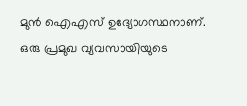മുന്‍ ഐഎസ് ഉദ്യോഗസ്ഥനാണ്. ഒരു പ്രമുഖ വ്യവസായിയുടെ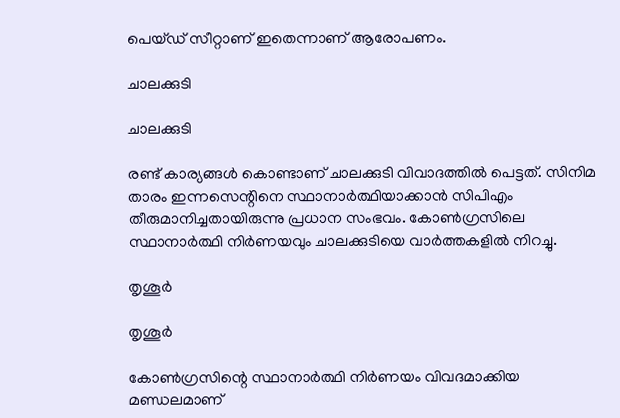പെയ്ഡ് സീറ്റാണ് ഇതെന്നാണ് ആരോപണം.

ചാലക്കുടി

ചാലക്കുടി

രണ്ട് കാര്യങ്ങള്‍ കൊണ്ടാണ് ചാലക്കുടി വിവാദത്തില്‍ പെട്ടത്. സിനിമ താരം ഇന്നസെന്റിനെ സ്ഥാനാര്‍ത്ഥിയാക്കാന്‍ സിപിഎം തീരുമാനിച്ചതായിരുന്നു പ്രധാന സംഭവം. കോണ്‍ഗ്രസിലെ സ്ഥാനാര്‍ത്ഥി നിര്‍ണയവും ചാലക്കുടിയെ വാര്‍ത്തകളില്‍ നിറച്ചു.

തൃശൂര്‍

തൃശൂര്‍

കോണ്‍ഗ്രസിന്റെ സ്ഥാനാര്‍ത്ഥി നിര്‍ണയം വിവദമാക്കിയ മണ്ഡലമാണ്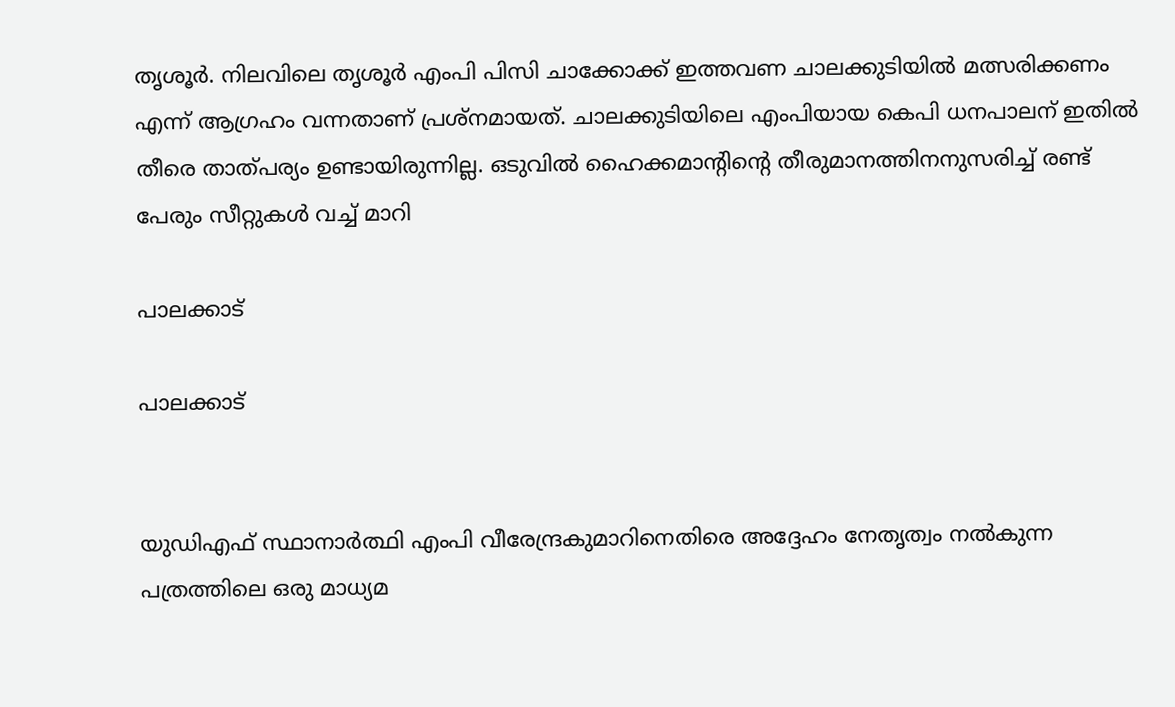തൃശൂര്‍. നിലവിലെ തൃശൂര്‍ എംപി പിസി ചാക്കോക്ക് ഇത്തവണ ചാലക്കുടിയില്‍ മത്സരിക്കണം എന്ന് ആഗ്രഹം വന്നതാണ് പ്രശ്‌നമായത്. ചാലക്കുടിയിലെ എംപിയായ കെപി ധനപാലന് ഇതില്‍ തീരെ താത്പര്യം ഉണ്ടായിരുന്നില്ല. ഒടുവില്‍ ഹൈക്കമാന്റിന്റെ തീരുമാനത്തിനനുസരിച്ച് രണ്ട് പേരും സീറ്റുകള്‍ വച്ച് മാറി

പാലക്കാട്

പാലക്കാട്


യുഡിഎഫ് സ്ഥാനാര്‍ത്ഥി എംപി വീരേന്ദ്രകുമാറിനെതിരെ അദ്ദേഹം നേതൃത്വം നല്‍കുന്ന പത്രത്തിലെ ഒരു മാധ്യമ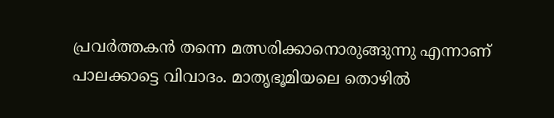പ്രവര്‍ത്തകന്‍ തന്നെ മത്സരിക്കാനൊരുങ്ങുന്നു എന്നാണ് പാലക്കാട്ടെ വിവാദം. മാതൃഭൂമിയലെ തൊഴില്‍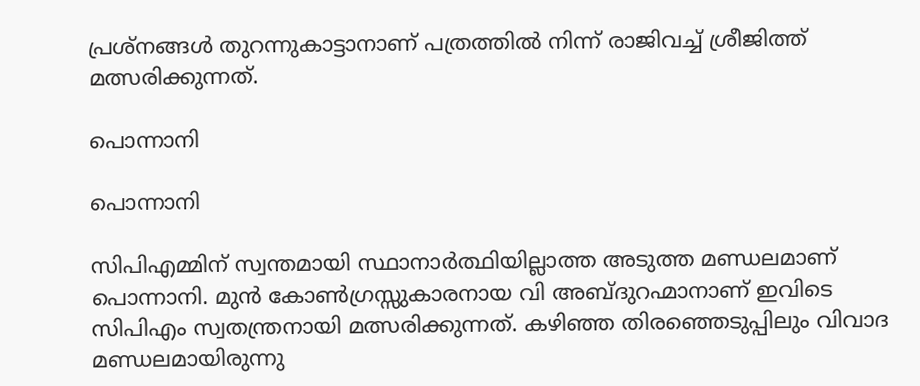പ്രശ്‌നങ്ങള്‍ തുറന്നുകാട്ടാനാണ് പത്രത്തില്‍ നിന്ന് രാജിവച്ച് ശ്രീജിത്ത് മത്സരിക്കുന്നത്.

പൊന്നാനി

പൊന്നാനി

സിപിഎമ്മിന് സ്വന്തമായി സ്ഥാനാര്‍ത്ഥിയില്ലാത്ത അടുത്ത മണ്ഡലമാണ് പൊന്നാനി. മുന്‍ കോണ്‍ഗ്രസ്സുകാരനായ വി അബ്ദുറഹ്മാനാണ് ഇവിടെ സിപിഎം സ്വതന്ത്രനായി മത്സരിക്കുന്നത്. കഴിഞ്ഞ തിരഞ്ഞെടുപ്പിലും വിവാദ മണ്ഡലമായിരുന്നു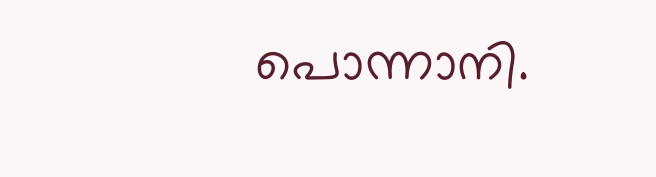പൊന്നാനി.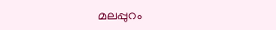മലപ്പുറം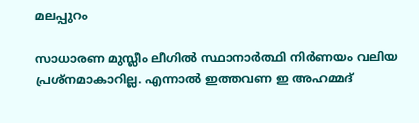മലപ്പുറം

സാധാരണ മുസ്ലീം ലീഗില്‍ സ്ഥാനാര്‍ത്ഥി നിര്‍ണയം വലിയ പ്രശ്‌നമാകാറില്ല. എന്നാല്‍ ഇത്തവണ ഇ അഹമ്മദ്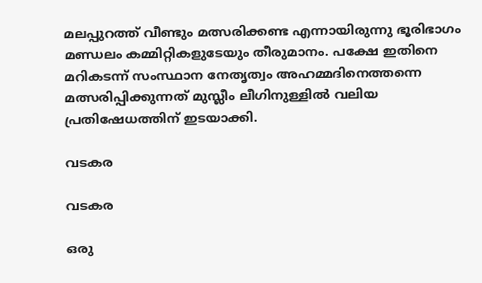മലപ്പുറത്ത് വീണ്ടും മത്സരിക്കണ്ട എന്നായിരുന്നു ഭൂരിഭാഗം മണ്ഡലം കമ്മിറ്റികളുടേയും തീരുമാനം. പക്ഷേ ഇതിനെ മറികടന്ന് സംസ്ഥാന നേതൃത്വം അഹമ്മദിനെത്തന്നെ മത്സരിപ്പിക്കുന്നത് മുസ്ലീം ലീഗിനുള്ളില്‍ വലിയ പ്രതിഷേധത്തിന് ഇടയാക്കി.

വടകര

വടകര

ഒരു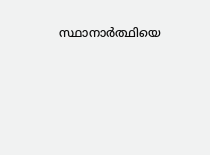സ്ഥാനാര്‍ത്ഥിയെ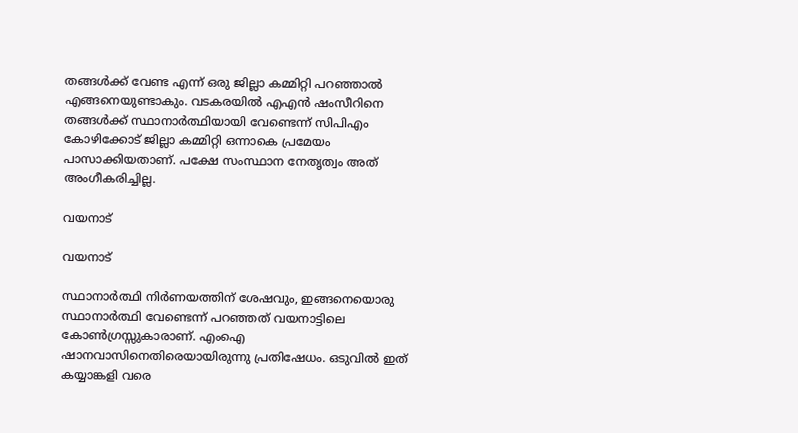തങ്ങള്‍ക്ക് വേണ്ട എന്ന് ഒരു ജില്ലാ കമ്മിറ്റി പറഞ്ഞാല്‍ എങ്ങനെയുണ്ടാകും. വടകരയില്‍ എഎന്‍ ഷംസീറിനെ തങ്ങള്‍ക്ക് സ്ഥാനാര്‍ത്ഥിയായി വേണ്ടെന്ന് സിപിഎം കോഴിക്കോട് ജില്ലാ കമ്മിറ്റി ഒന്നാകെ പ്രമേയം പാസാക്കിയതാണ്. പക്ഷേ സംസ്ഥാന നേതൃത്വം അത് അംഗീകരിച്ചില്ല.

വയനാട്

വയനാട്

സ്ഥാനാര്‍ത്ഥി നിര്‍ണയത്തിന് ശേഷവും, ഇങ്ങനെയൊരു സ്ഥാനാര്‍ത്ഥി വേണ്ടെന്ന് പറഞ്ഞത് വയനാട്ടിലെ കോണ്‍ഗ്രസ്സുകാരാണ്. എംഐ ഷാനവാസിനെതിരെയായിരുന്നു പ്രതിഷേധം. ഒടുവില്‍ ഇത് കയ്യാങ്കളി വരെ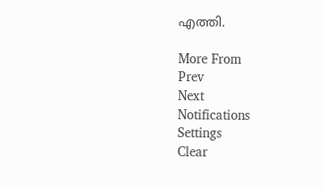എത്തി.

More From
Prev
Next
Notifications
Settings
Clear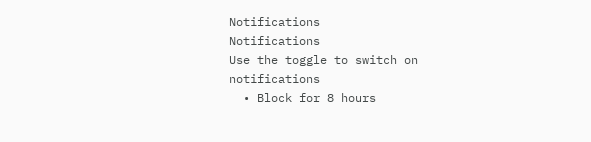Notifications
Notifications
Use the toggle to switch on notifications
  • Block for 8 hours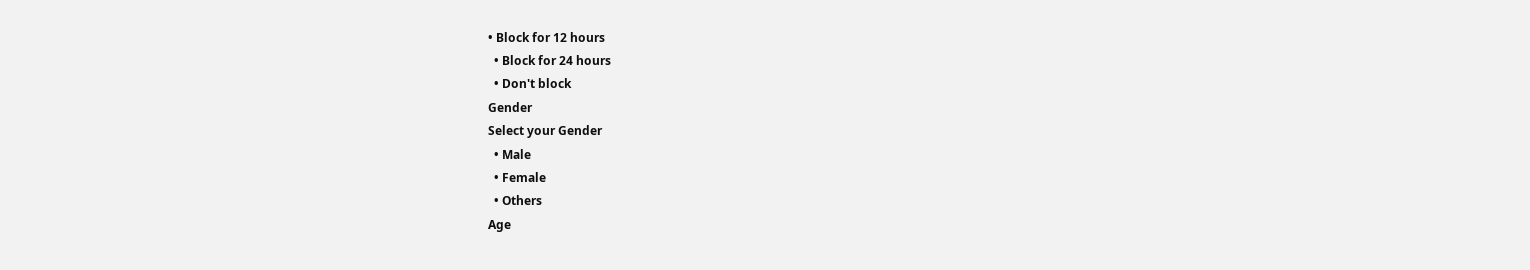• Block for 12 hours
  • Block for 24 hours
  • Don't block
Gender
Select your Gender
  • Male
  • Female
  • Others
Age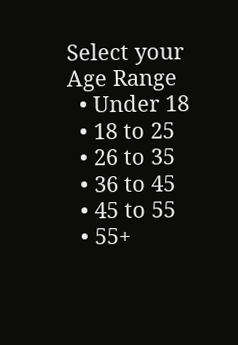Select your Age Range
  • Under 18
  • 18 to 25
  • 26 to 35
  • 36 to 45
  • 45 to 55
  • 55+